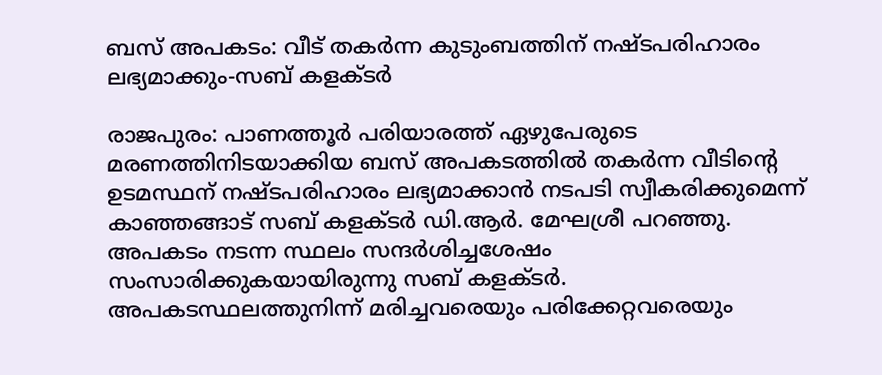ബസ് അപകടം: വീട് തകർന്ന കുടുംബത്തിന് നഷ്ടപരിഹാരം ലഭ്യമാക്കും-സബ് കളക്ടർ

രാജപുരം: പാണത്തൂർ പരിയാരത്ത് ഏഴുപേരുടെ മരണത്തിനിടയാക്കിയ ബസ് അപകടത്തിൽ തകർന്ന വീടിന്റെ ഉടമസ്ഥന് നഷ്ടപരിഹാരം ലഭ്യമാക്കാൻ നടപടി സ്വീകരിക്കുമെന്ന് കാഞ്ഞങ്ങാട് സബ് കളക്ടർ ഡി.ആർ. മേഘശ്രീ പറഞ്ഞു. അപകടം നടന്ന സ്ഥലം സന്ദർശിച്ചശേഷം സംസാരിക്കുകയായിരുന്നു സബ് കളക്ടർ.
അപകടസ്ഥലത്തുനിന്ന് മരിച്ചവരെയും പരിക്കേറ്റവരെയും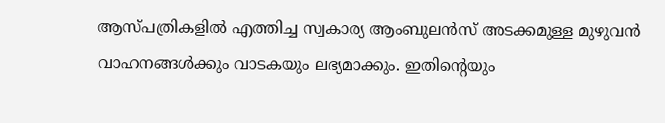ആസ്പത്രികളിൽ എത്തിച്ച സ്വകാര്യ ആംബുലൻസ് അടക്കമുള്ള മുഴുവൻ വാഹനങ്ങൾക്കും വാടകയും ലഭ്യമാക്കും. ഇതിന്റെയും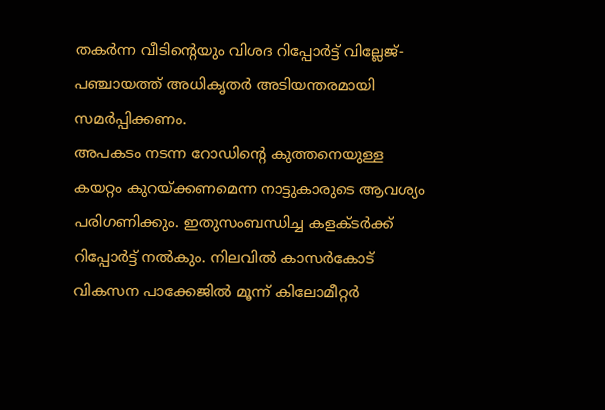തകർന്ന വീടിന്റെയും വിശദ റിപ്പോർട്ട് വില്ലേജ്-പഞ്ചായത്ത് അധികൃതർ അടിയന്തരമായി സമർപ്പിക്കണം.
അപകടം നടന്ന റോഡിന്റെ കുത്തനെയുള്ള കയറ്റം കുറയ്ക്കണമെന്ന നാട്ടുകാരുടെ ആവശ്യം പരിഗണിക്കും. ഇതുസംബന്ധിച്ച കളക്ടർക്ക് റിപ്പോർട്ട് നൽകും. നിലവിൽ കാസർകോട് വികസന പാക്കേജിൽ മൂന്ന് കിലോമീറ്റർ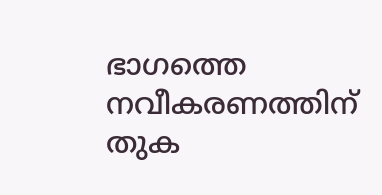ഭാഗത്തെ നവീകരണത്തിന് തുക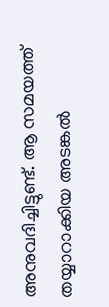അനുവദിച്ചിട്ടുണ്ട്. ആ സമയത്ത് തയ്യാറാക്കിയ അടങ്കൽ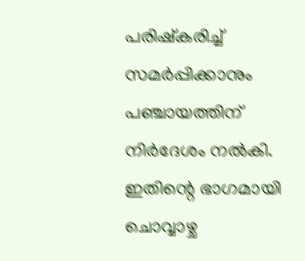പരിഷ്കരിച്ച് സമർപ്പിക്കാനും പഞ്ചായത്തിന് നിർദേശം നൽകി. ഇതിന്റെ ഭാഗമായി ചൊവ്വാഴ്ച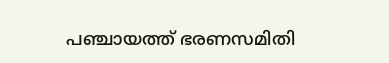പഞ്ചായത്ത് ഭരണസമിതി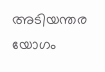അടിയന്തര യോഗം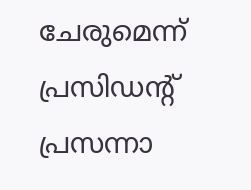ചേരുമെന്ന് പ്രസിഡന്റ് പ്രസന്നാ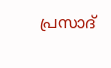പ്രസാദ്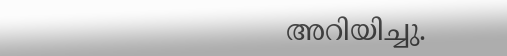അറിയിച്ചു.